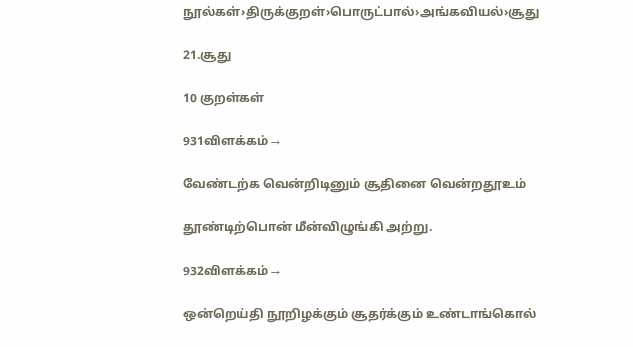நூல்கள்›திருக்குறள்›பொருட்பால்›அங்கவியல்›சூது

21.சூது

10 குறள்கள்

931விளக்கம் →

வேண்டற்க வென்றிடினும் சூதினை வென்றதூஉம்

தூண்டிற்பொன் மீன்விழுங்கி அற்று.

932விளக்கம் →

ஒன்றெய்தி நூறிழக்கும் சூதர்க்கும் உண்டாங்கொல்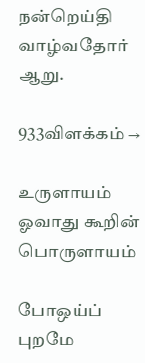நன்றெய்தி வாழ்வதோர் ஆறு.

933விளக்கம் →

உருளாயம் ஓவாது கூறின் பொருளாயம்

போஒய்ப் புறமே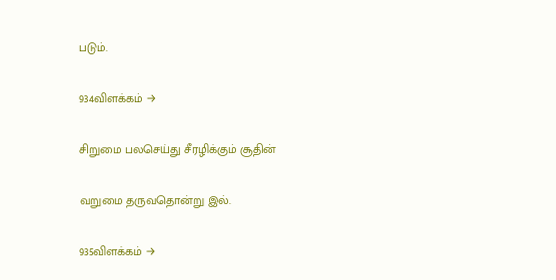படும்.

934விளக்கம் →

சிறுமை பலசெய்து சீரழிக்கும் சூதின்

வறுமை தருவதொன்று இல்.

935விளக்கம் →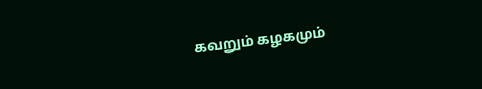கவறும் கழகமும்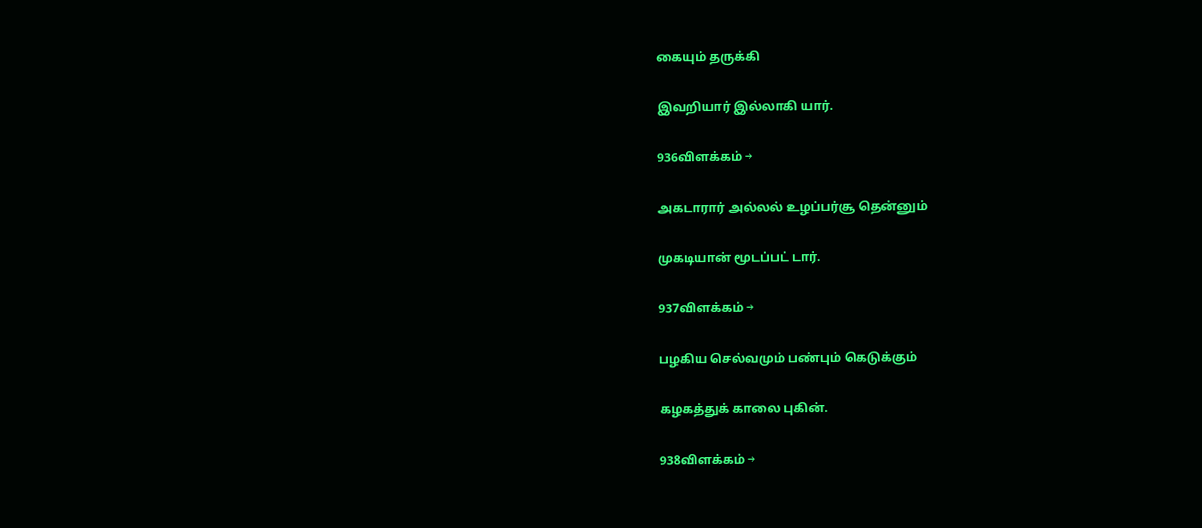கையும் தருக்கி

இவறியார் இல்லாகி யார்.

936விளக்கம் →

அகடாரார் அல்லல் உழப்பர்சூ தென்னும்

முகடியான் மூடப்பட் டார்.

937விளக்கம் →

பழகிய செல்வமும் பண்பும் கெடுக்கும்

கழகத்துக் காலை புகின்.

938விளக்கம் →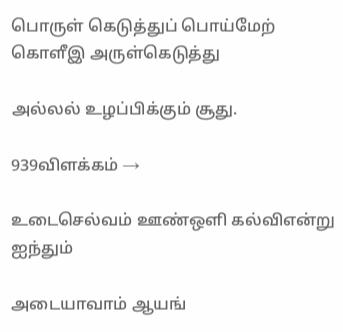பொருள் கெடுத்துப் பொய்மேற் கொளீஇ அருள்கெடுத்து

அல்லல் உழப்பிக்கும் சூது.

939விளக்கம் →

உடைசெல்வம் ஊண்ஒளி கல்விஎன்று ஐந்தும்

அடையாவாம் ஆயங்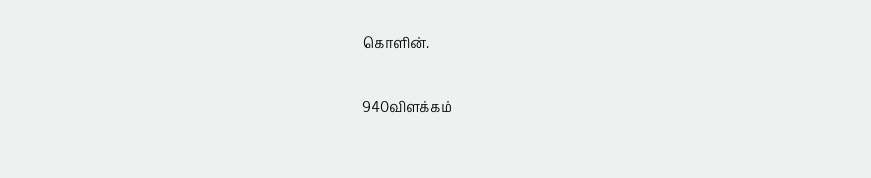கொளின்.

940விளக்கம்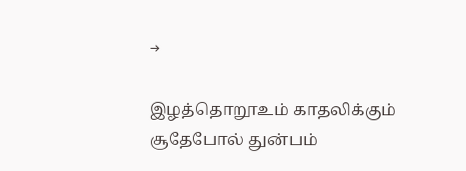→

இழத்தொறூஉம் காதலிக்கும் சூதேபோல் துன்பம்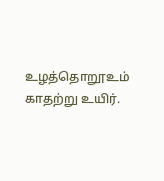உழத்தொறூஉம் காதற்று உயிர்.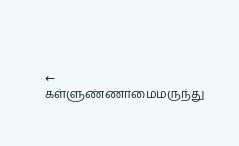← கள்ளுண்ணாமைமருந்து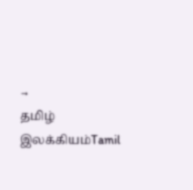→
தமிழ் இலக்கியம்Tamil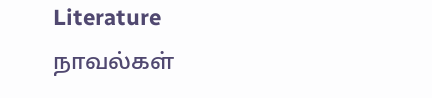Literature
நாவல்கள்